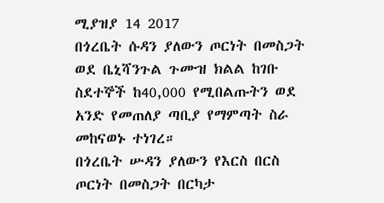ሚያዝያ 14 2017
በጎረቤት ሱዳን ያለውን ጦርነት በመስጋት ወደ ቤኒሻንጉል ጉሙዝ ክልል ከገቡ ስደተኞች ከ40,000 የሚበልጡትን ወደ አንድ የመጠለያ ጣቢያ የማምጣት ስራ መከናወኑ ተነገረ።
በጎረቤት ሡዳን ያለውን የእርስ በርስ ጦርነት በመስጋት በርካታ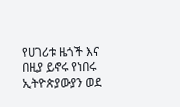የሀገሪቱ ዜጎች እና በዚያ ይኖሩ የነበሩ ኢትዮጵያውያን ወደ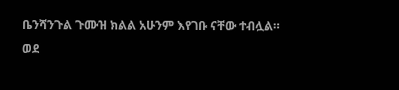ቤንሻንጉል ጉሙዝ ክልል አሁንም እየገቡ ናቸው ተብሏል።
ወደ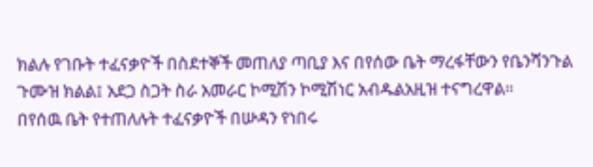ክልሉ የገቡት ተፈናቃዮች በስደተኞች መጠለያ ጣቢያ እና በየሰው ቤት ማረፋቸውን የቤንሻንጉል ጉሙዝ ክልል፤ አደጋ ስጋት ስራ አመራር ኮሚሽን ኮሚሽነር አብዱልአዚዝ ተናግረዋል።
በየሰዉ ቤት የተጠለሉት ተፈናቃዮች በሡዳን የነበሩ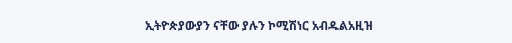ኢትዮጵያውያን ናቸው ያሉን ኮሚሽነር አብዱልአዚዝ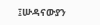፤ሡዳናውያን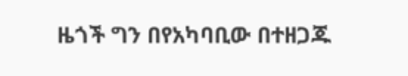ዜጎች ግን በየአካባቢው በተዘጋጁ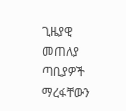ጊዜያዊ መጠለያ ጣቢያዎች ማረፋቸውን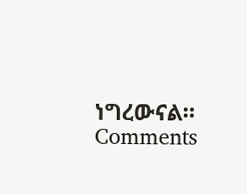ነግረውናል።
Comments